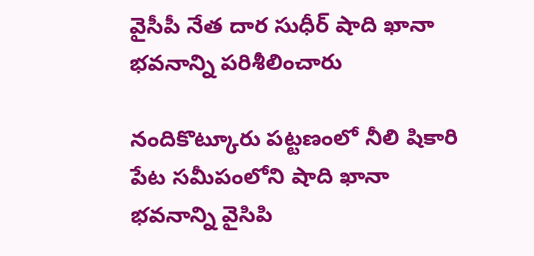వైసీపీ నేత దార సుధీర్ షాది ఖానా భవనాన్ని పరిశీలించారు

నందికొట్కూరు పట్టణంలో నీలి షికారి పేట సమీపంలోని షాది ఖానా భవనాన్ని వైసిపి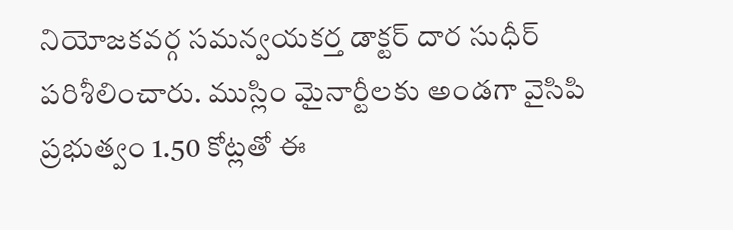నియోజకవర్గ సమన్వయకర్త డాక్టర్ దార సుధీర్ పరిశీలించారు. ముస్లిం మైనార్టీలకు అండగా వైసిపి ప్రభుత్వం 1.50 కోట్లతో ఈ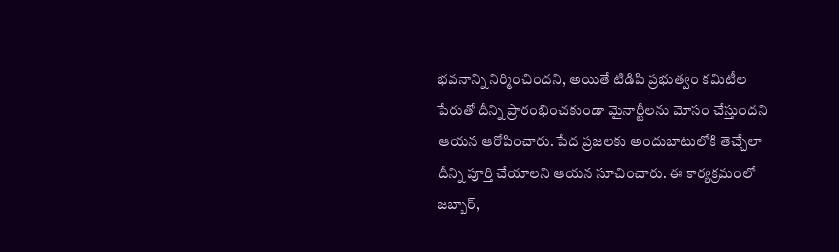భవనాన్ని నిర్మించిందని, అయితే టిడిపి ప్రభుత్వం కమిటీల పేరుతో దీన్ని ప్రారంభించకుండా మైనార్టీలను మోసం చేస్తుందని ఆయన ఆరోపించారు. పేద ప్రజలకు అందుబాటులోకి తెచ్చేలా దీన్ని పూర్తి చేయాలని ఆయన సూచించారు. ఈ కార్యక్రమంలో జబ్బార్,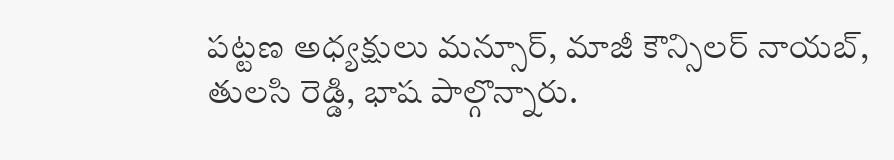పట్టణ అధ్యక్షులు మన్సూర్, మాజీ కౌన్సిలర్ నాయబ్, తులసి రెడ్డి, భాష పాల్గొన్నారు.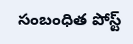సంబంధిత పోస్ట్